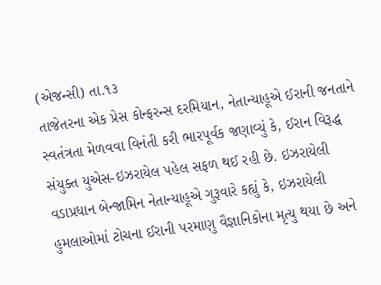(એજન્સી) તા.૧૩
તાજેતરના એક પ્રેસ કોન્ફરન્સ દરમિયાન, નેતાન્યાહૂએ ઈરાની જનતાને સ્વતંત્રતા મેળવવા વિનંતી કરી ભારપૂર્વક જણાવ્યું કે, ઈરાન વિરૂદ્ધ સંયુક્ત યુએસ-ઇઝરાયેલ પહેલ સફળ થઈ રહી છે. ઇઝરાયેલી વડાપ્રધાન બેન્જામિન નેતાન્યાહૂએ ગુરૂવારે કહ્યું કે, ઇઝરાયેલી હુમલાઓમાં ટોચના ઈરાની પરમાણુ વૈજ્ઞાનિકોના મૃત્યુ થયા છે અને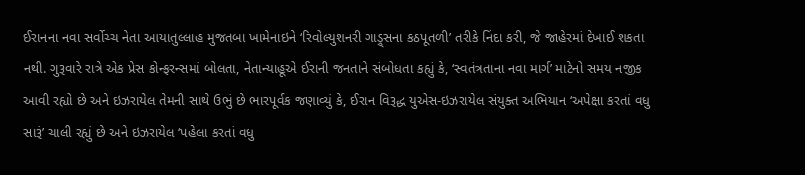ઈરાનના નવા સર્વોચ્ચ નેતા આયાતુલ્લાહ મુજતબા ખામેનાઇને ‘રિવોલ્યુશનરી ગાડ્ર્સના કઠપૂતળી’ તરીકે નિંદા કરી, જે જાહેરમાં દેખાઈ શકતા નથી. ગુરૂવારે રાત્રે એક પ્રેસ કોન્ફરન્સમાં બોલતા, નેતાન્યાહૂએ ઈરાની જનતાને સંબોધતા કહ્યું કે, ‘સ્વતંત્રતાના નવા માર્ગ’ માટેનો સમય નજીક આવી રહ્યો છે અને ઇઝરાયેલ તેમની સાથે ઉભું છે ભારપૂર્વક જણાવ્યું કે, ઈરાન વિરૂદ્ધ યુએસ-ઇઝરાયેલ સંયુક્ત અભિયાન ‘અપેક્ષા કરતાં વધુ સારૂં’ ચાલી રહ્યું છે અને ઇઝરાયેલ ‘પહેલા કરતાં વધુ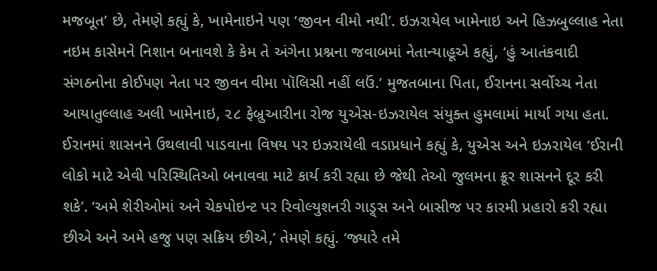મજબૂત’ છે, તેમણે કહ્યું કે, ખામેનાઇને પણ ‘જીવન વીમો નથી’. ઇઝરાયેલ ખામેનાઇ અને હિઝબુલ્લાહ નેતા નઇમ કાસેમને નિશાન બનાવશે કે કેમ તે અંગેના પ્રશ્નના જવાબમાં નેતાન્યાહૂએ કહ્યું, ‘હું આતંકવાદી સંગઠનોના કોઈપણ નેતા પર જીવન વીમા પૉલિસી નહીં લઉં.’ મુજતબાના પિતા, ઈરાનના સર્વોચ્ચ નેતા આયાતુલ્લાહ અલી ખામેનાઇ, ૨૮ ફેબ્રુઆરીના રોજ યુએસ-ઇઝરાયેલ સંયુક્ત હુમલામાં માર્યા ગયા હતા. ઈરાનમાં શાસનને ઉથલાવી પાડવાના વિષય પર ઇઝરાયેલી વડાપ્રધાને કહ્યું કે, યુએસ અને ઇઝરાયેલ ‘ઈરાની લોકો માટે એવી પરિસ્થિતિઓ બનાવવા માટે કાર્ય કરી રહ્યા છે જેથી તેઓ જુલમના ક્રૂર શાસનને દૂર કરી શકે’. ‘અમે શેરીઓમાં અને ચેકપોઇન્ટ પર રિવોલ્યુશનરી ગાડ્ર્સ અને બાસીજ પર કારમી પ્રહારો કરી રહ્યા છીએ અને અમે હજુ પણ સક્રિય છીએ,’ તેમણે કહ્યું. ‘જ્યારે તમે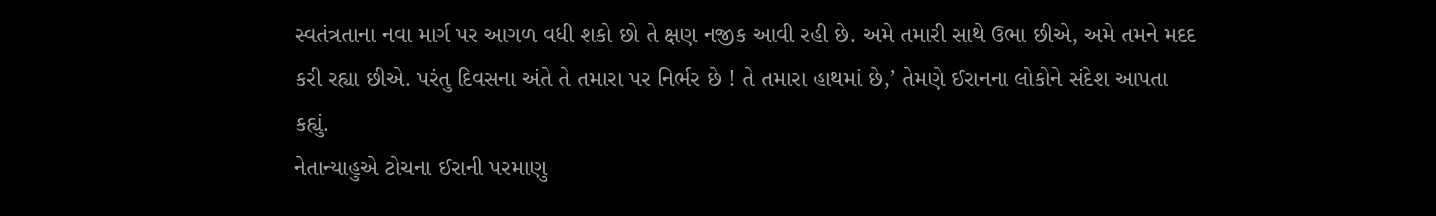સ્વતંત્રતાના નવા માર્ગ પર આગળ વધી શકો છો તે ક્ષણ નજીક આવી રહી છે. અમે તમારી સાથે ઉભા છીએ, અમે તમને મદદ કરી રહ્યા છીએ. પરંતુ દિવસના અંતે તે તમારા પર નિર્ભર છે ! તે તમારા હાથમાં છે,’ તેમણે ઈરાનના લોકોને સંદેશ આપતા કહ્યું.
નેતાન્યાહુએ ટોચના ઈરાની પરમાણુ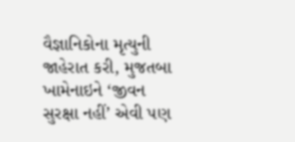વૈજ્ઞાનિકોના મૃત્યુની જાહેરાત કરી, મુજતબા ખામેનાઇને ‘જીવન સુરક્ષા નહીં’ એવી પણ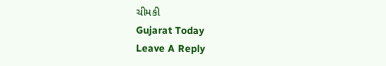ચીમકી
Gujarat Today
Leave A Reply